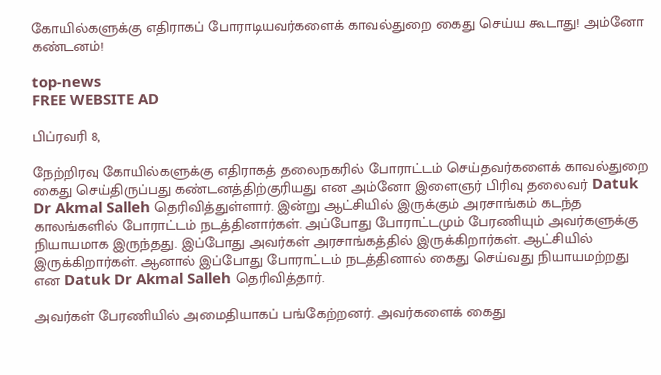கோயில்களுக்கு எதிராகப் போராடியவர்களைக் காவல்துறை கைது செய்ய கூடாது! அம்னோ கண்டனம்!

top-news
FREE WEBSITE AD

பிப்ரவரி 8,

நேற்றிரவு கோயில்களுக்கு எதிராகத் தலைநகரில் போராட்டம் செய்தவர்களைக் காவல்துறை கைது செய்திருப்பது கண்டனத்திற்குரியது என அம்னோ இளைஞர் பிரிவு தலைவர் Datuk Dr Akmal Salleh தெரிவித்துள்ளார். இன்று ஆட்சியில் இருக்கும் அரசாங்கம் கடந்த காலங்களில் போராட்டம் நடத்தினார்கள். அப்போது போராட்டமும் பேரணியும் அவர்களுக்கு நியாயமாக இருந்தது. இப்போது அவர்கள் அரசாங்கத்தில் இருக்கிறார்கள். ஆட்சியில் இருக்கிறார்கள். ஆனால் இப்போது போராட்டம் நடத்தினால் கைது செய்வது நியாயமற்றது என Datuk Dr Akmal Salleh தெரிவித்தார்.

அவர்கள் பேரணியில் அமைதியாகப் பங்கேற்றனர். அவர்களைக் கைது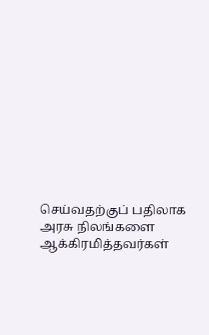செய்வதற்குப் பதிலாக அரசு நிலங்களை ஆக்கிரமித்தவர்கள்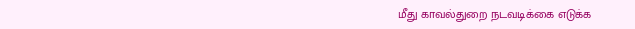மீது காவல்துறை நடவடிக்கை எடுக்க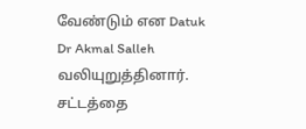வேண்டும் என Datuk Dr Akmal Salleh வலியுறுத்தினார். சட்டத்தை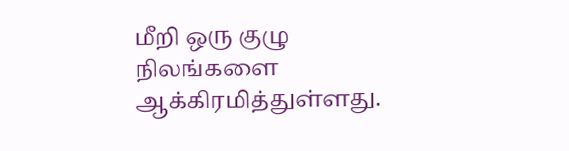மீறி ஒரு குழு நிலங்களை ஆக்கிரமித்துள்ளது.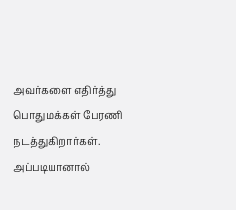அவர்களை எதிர்த்து பொதுமக்கள் பேரணி நடத்துகிறார்கள். அப்படியானால்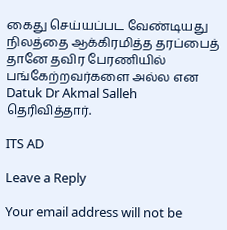கைது செய்யப்பட வேண்டியது நிலத்தை ஆக்கிரமித்த தரப்பைத் தானே தவிர பேரணியில் பங்கேற்றவர்களை அல்ல என Datuk Dr Akmal Salleh தெரிவித்தார்.

ITS AD

Leave a Reply

Your email address will not be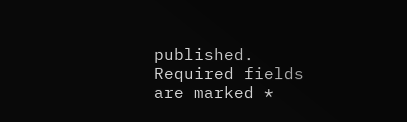published. Required fields are marked *